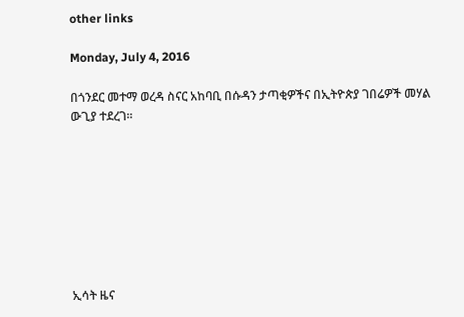other links

Monday, July 4, 2016

በጎንደር መተማ ወረዳ ስናር አከባቢ በሱዳን ታጣቂዎችና በኢትዮጵያ ገበሬዎች መሃል ውጊያ ተደረገ።








ኢሳት ዜና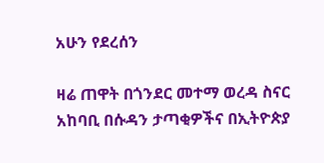አሁን የደረሰን

ዛሬ ጠዋት በጎንደር መተማ ወረዳ ስናር አከባቢ በሱዳን ታጣቂዎችና በኢትዮጵያ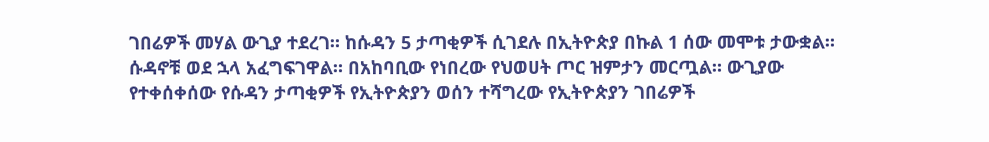ገበሬዎች መሃል ውጊያ ተደረገ። ከሱዳን 5 ታጣቂዎች ሲገደሉ በኢትዮጵያ በኩል 1 ሰው መሞቱ ታውቋል። ሱዳኖቹ ወደ ኋላ አፈግፍገዋል። በአከባቢው የነበረው የህወሀት ጦር ዝምታን መርጧል። ውጊያው የተቀሰቀሰው የሱዳን ታጣቂዎች የኢትዮጵያን ወሰን ተሻግረው የኢትዮጵያን ገበሬዎች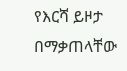የእርሻ ይዞታ በማቃጠላቸው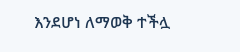እንደሆነ ለማወቅ ተችሏ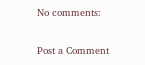No comments:

Post a Comment